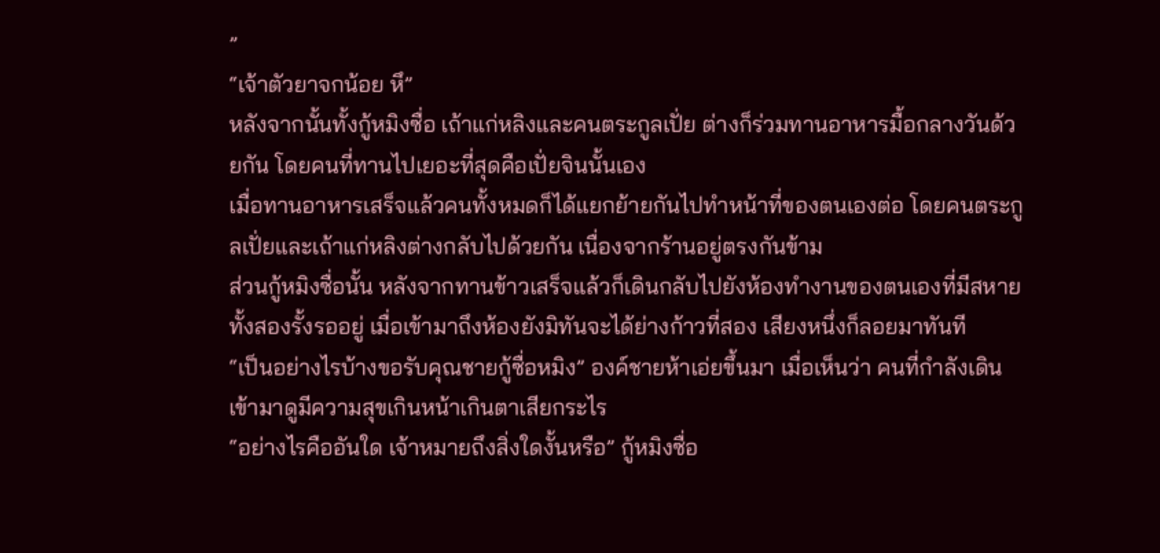”
“เจ้าตัวยาจกน้อย หึ”
หลังจากนั้นทั้งกู้หมิงซื่อ เถ้าแก่หลิงและคนตระกูลเปั่ย ต่างก็ร่วมทานอาหารมื้อกลางวันด้วยกัน โดยคนที่ทานไปเยอะที่สุดคือเปั่ยจินนั้นเอง
เมื่อทานอาหารเสร็จแล้วคนทั้งหมดก็ได้แยกย้ายกันไปทำหน้าที่ของตนเองต่อ โดยคนตระกูลเปั่ยและเถ้าแก่หลิงต่างกลับไปด้วยกัน เนื่องจากร้านอยู่ตรงกันข้าม
ส่วนกู้หมิงซื่อนั้น หลังจากทานข้าวเสร็จแล้วก็เดินกลับไปยังห้องทำงานของตนเองที่มีสหายทั้งสองรั้งรออยู่ เมื่อเข้ามาถึงห้องยังมิทันจะได้ย่างก้าวที่สอง เสียงหนึ่งก็ลอยมาทันที
“เป็นอย่างไรบ้างขอรับคุณชายกู้ซื่อหมิง” องค์ชายห้าเอ่ยขึ้นมา เมื่อเห็นว่า คนที่กำลังเดินเข้ามาดูมีความสุขเกินหน้าเกินตาเสียกระไร
“อย่างไรคืออันใด เจ้าหมายถึงสิ่งใดงั้นหรือ” กู้หมิงซื่อ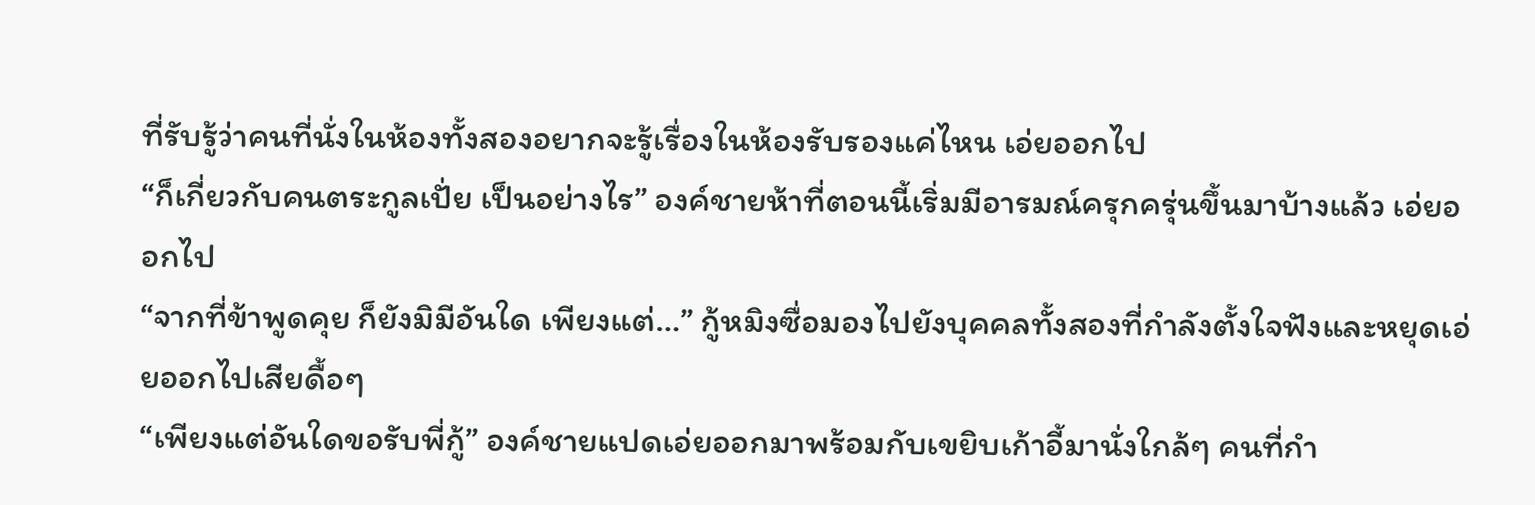ที่รับรู้ว่าคนที่นั่งในห้องทั้งสองอยากจะรู้เรื่องในห้องรับรองแค่ไหน เอ่ยออกไป
“ก็เกี่ยวกับคนตระกูลเปั่ย เป็นอย่างไร” องค์ชายห้าที่ตอนนี้เริ่มมีอารมณ์ครุกครุ่นขึ้นมาบ้างแล้ว เอ่ยออกไป
“จากที่ข้าพูดคุย ก็ยังมิมีอันใด เพียงแต่…” กู้หมิงซื่อมองไปยังบุคคลทั้งสองที่กำลังตั้งใจฟังและหยุดเอ่ยออกไปเสียดื้อๆ
“เพียงแต่อันใดขอรับพี่กู้” องค์ชายแปดเอ่ยออกมาพร้อมกับเขยิบเก้าอี้มานั่งใกล้ๆ คนที่กำ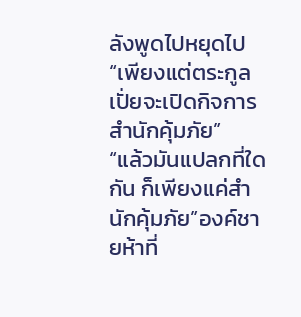ลังพูดไปหยุดไป
“เพียงแต่ตระกูลเปั่ยจะเปิดกิจการสำนักคุ้มภัย”
“แล้วมันแปลกที่ใดกัน ก็เพียงแค่สำนักคุ้มภัย”องค์ชายห้าที่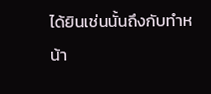ได้ยินเช่นนั้นถึงกับทำหน้า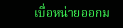เบื่อหน่ายออกม